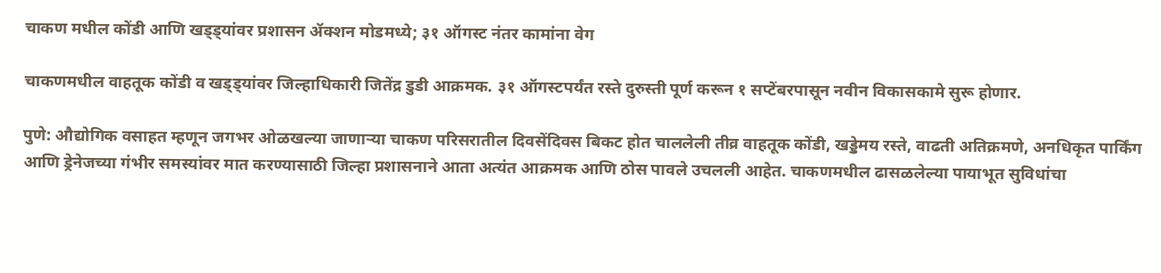चाकण मधील कोंडी आणि खड्ड्यांवर प्रशासन ॲक्शन मोडमध्ये; ३१ ऑगस्ट नंतर कामांना वेग

चाकणमधील वाहतूक कोंडी व खड्ड्यांवर जिल्हाधिकारी जितेंद्र डुडी आक्रमक. ३१ ऑगस्टपर्यंत रस्ते दुरुस्ती पूर्ण करून १ सप्टेंबरपासून नवीन विकासकामे सुरू होणार.

पुणे: औद्योगिक वसाहत म्हणून जगभर ओळखल्या जाणाऱ्या चाकण परिसरातील दिवसेंदिवस बिकट होत चाललेली तीव्र वाहतूक कोंडी, खड्डेमय रस्ते, वाढती अतिक्रमणे, अनधिकृत पार्किंग आणि ड्रेनेजच्या गंभीर समस्यांवर मात करण्यासाठी जिल्हा प्रशासनाने आता अत्यंत आक्रमक आणि ठोस पावले उचलली आहेत. चाकणमधील ढासळलेल्या पायाभूत सुविधांचा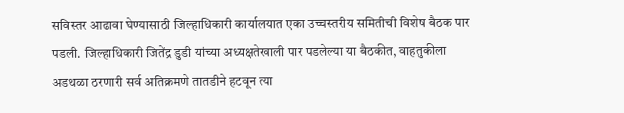सविस्तर आढावा घेण्यासाठी जिल्हाधिकारी कार्यालयात एका उच्चस्तरीय समितीची विशेष बैठक पार पडली. जिल्हाधिकारी जितेंद्र डुडी यांच्या अध्यक्षतेखाली पार पडलेल्या या बैठकीत, वाहतुकीला अडथळा ठरणारी सर्व अतिक्रमणे तातडीने हटवून त्या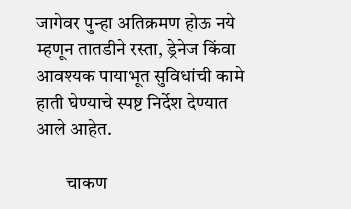जागेवर पुन्हा अतिक्रमण होऊ नये म्हणून तातडीने रस्ता, ड्रेनेज किंवा आवश्यक पायाभूत सुविधांची कामे हाती घेण्याचे स्पष्ट निर्देश देण्यात आले आहेत.

        चाकण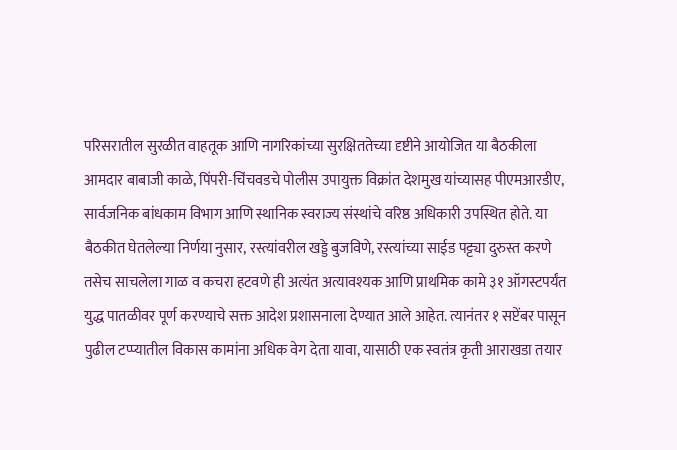परिसरातील सुरळीत वाहतूक आणि नागरिकांच्या सुरक्षिततेच्या दृष्टीने आयोजित या बैठकीला आमदार बाबाजी काळे, पिंपरी-चिंचवडचे पोलीस उपायुक्त विक्रांत देशमुख यांच्यासह पीएमआरडीए, सार्वजनिक बांधकाम विभाग आणि स्थानिक स्वराज्य संस्थांचे वरिष्ठ अधिकारी उपस्थित होते. या बैठकीत घेतलेल्या निर्णया नुसार, रस्त्यांवरील खड्डे बुजविणे, रस्त्यांच्या साईड पट्ट्या दुरुस्त करणे तसेच साचलेला गाळ व कचरा हटवणे ही अत्यंत अत्यावश्यक आणि प्राथमिक कामे ३१ ऑगस्टपर्यंत युद्ध पातळीवर पूर्ण करण्याचे सक्त आदेश प्रशासनाला देण्यात आले आहेत. त्यानंतर १ सप्टेंबर पासून पुढील टप्प्यातील विकास कामांना अधिक वेग देता यावा, यासाठी एक स्वतंत्र कृती आराखडा तयार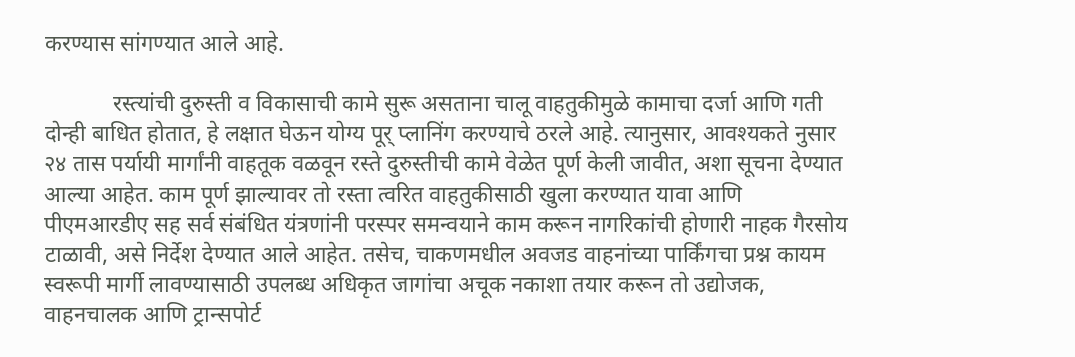करण्यास सांगण्यात आले आहे.

            रस्त्यांची दुरुस्ती व विकासाची कामे सुरू असताना चालू वाहतुकीमुळे कामाचा दर्जा आणि गती दोन्ही बाधित होतात, हे लक्षात घेऊन योग्य पूर् प्लानिंग करण्याचे ठरले आहे. त्यानुसार, आवश्यकते नुसार २४ तास पर्यायी मार्गांनी वाहतूक वळवून रस्ते दुरुस्तीची कामे वेळेत पूर्ण केली जावीत, अशा सूचना देण्यात आल्या आहेत. काम पूर्ण झाल्यावर तो रस्ता त्वरित वाहतुकीसाठी खुला करण्यात यावा आणि पीएमआरडीए सह सर्व संबंधित यंत्रणांनी परस्पर समन्वयाने काम करून नागरिकांची होणारी नाहक गैरसोय टाळावी, असे निर्देश देण्यात आले आहेत. तसेच, चाकणमधील अवजड वाहनांच्या पार्किंगचा प्रश्न कायम स्वरूपी मार्गी लावण्यासाठी उपलब्ध अधिकृत जागांचा अचूक नकाशा तयार करून तो उद्योजक, वाहनचालक आणि ट्रान्सपोर्ट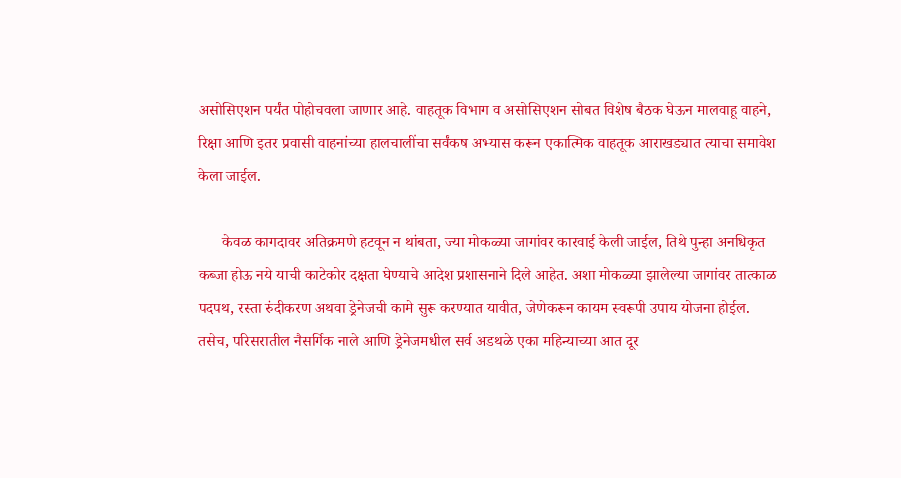असोसिएशन पर्यंत पोहोचवला जाणार आहे. वाहतूक विभाग व असोसिएशन सोबत विशेष बैठक घेऊन मालवाहू वाहने, रिक्षा आणि इतर प्रवासी वाहनांच्या हालचालींचा सर्वंकष अभ्यास करून एकात्मिक वाहतूक आराखड्यात त्याचा समावेश केला जाईल.

      केवळ कागदावर अतिक्रमणे हटवून न थांबता, ज्या मोकळ्या जागांवर कारवाई केली जाईल, तिथे पुन्हा अनधिकृत कब्जा होऊ नये याची काटेकोर दक्षता घेण्याचे आदेश प्रशासनाने दिले आहेत. अशा मोकळ्या झालेल्या जागांवर तात्काळ पदपथ, रस्ता रुंदीकरण अथवा ड्रेनेजची कामे सुरू करण्यात यावीत, जेणेकरून कायम स्वरूपी उपाय योजना होईल. तसेच, परिसरातील नैसर्गिक नाले आणि ड्रेनेजमधील सर्व अडथळे एका महिन्याच्या आत दूर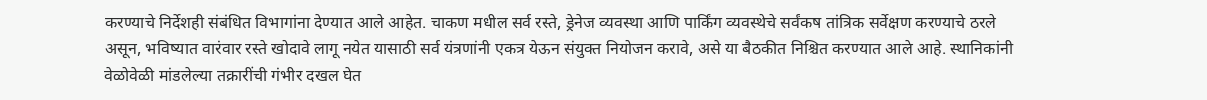करण्याचे निर्देशही संबंधित विभागांना देण्यात आले आहेत. चाकण मधील सर्व रस्ते, ड्रेनेज व्यवस्था आणि पार्किंग व्यवस्थेचे सर्वंकष तांत्रिक सर्वेक्षण करण्याचे ठरले असून, भविष्यात वारंवार रस्ते खोदावे लागू नयेत यासाठी सर्व यंत्रणांनी एकत्र येऊन संयुक्त नियोजन करावे, असे या बैठकीत निश्चित करण्यात आले आहे. स्थानिकांनी वेळोवेळी मांडलेल्या तक्रारींची गंभीर दखल घेत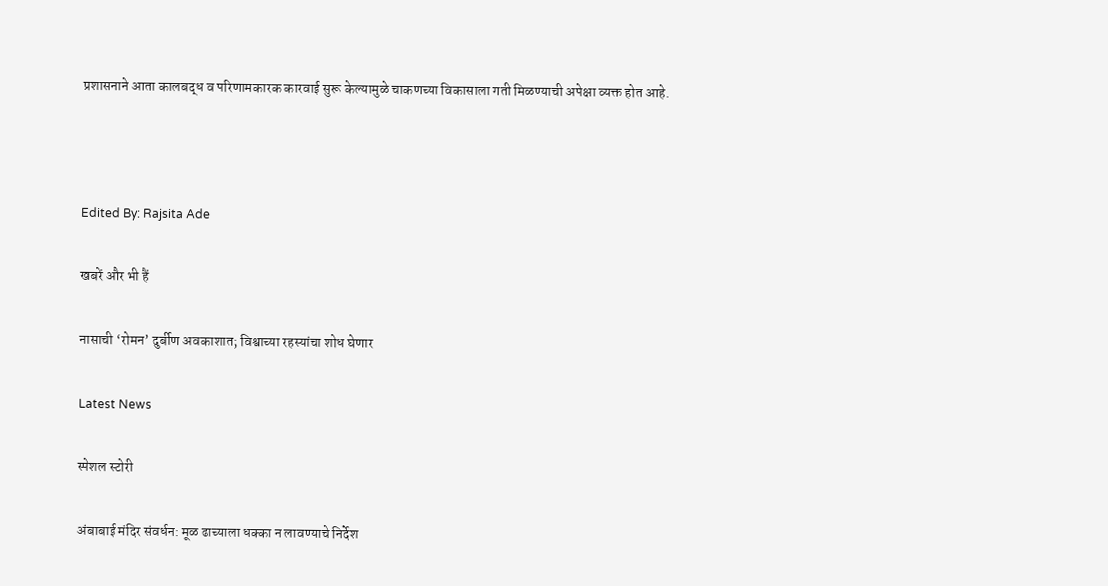प्रशासनाने आता कालबद्ध व परिणामकारक कारवाई सुरू केल्यामुळे चाकणच्या विकासाला गती मिळण्याची अपेक्षा व्यक्त होत आहे.



Edited By: Rajsita Ade

खबरें और भी हैं

नासाची ‘रोमन’ दुर्बीण अवकाशात; विश्वाच्या रहस्यांचा शोध घेणार

Latest News

स्पेशल स्टोरी

अंबाबाई मंदिर संवर्धन: मूळ ढाच्याला धक्का न लावण्याचे निर्देश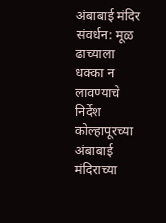अंबाबाई मंदिर संवर्धन: मूळ ढाच्याला धक्का न लावण्याचे निर्देश
कोल्हापूरच्या अंबाबाई मंदिराच्या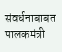संवर्धनाबाबत पालकमंत्री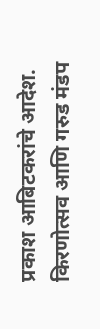प्रकाश आबिटकरांचे आदेश. किरणोत्सव आणि गरुड मंडप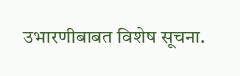उभारणीबाबत विशेष सूचना.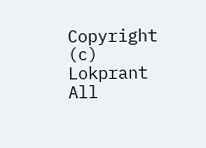Copyright (c) Lokprant All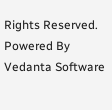Rights Reserved.
Powered By Vedanta Software